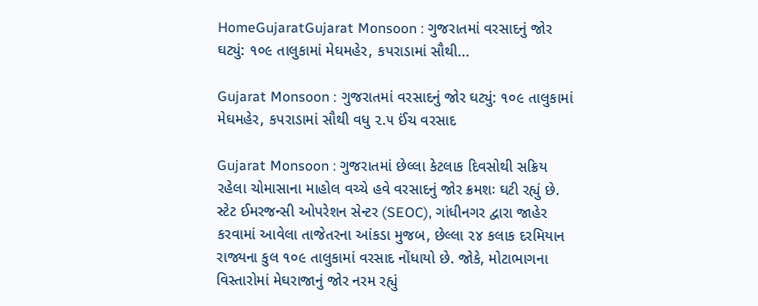HomeGujaratGujarat Monsoon : ગુજરાતમાં વરસાદનું જોર ઘટ્યું: ૧૦૯ તાલુકામાં મેઘમહેર, કપરાડામાં સૌથી...

Gujarat Monsoon : ગુજરાતમાં વરસાદનું જોર ઘટ્યું: ૧૦૯ તાલુકામાં મેઘમહેર, કપરાડામાં સૌથી વધુ ૨.૫ ઈંચ વરસાદ

Gujarat Monsoon : ગુજરાતમાં છેલ્લા કેટલાક દિવસોથી સક્રિય રહેલા ચોમાસાના માહોલ વચ્ચે હવે વરસાદનું જોર ક્રમશઃ ઘટી રહ્યું છે. સ્ટેટ ઈમરજન્સી ઓપરેશન સેન્ટર (SEOC), ગાંધીનગર દ્વારા જાહેર કરવામાં આવેલા તાજેતરના આંકડા મુજબ, છેલ્લા ૨૪ કલાક દરમિયાન રાજ્યના કુલ ૧૦૯ તાલુકામાં વરસાદ નોંધાયો છે. જોકે, મોટાભાગના વિસ્તારોમાં મેઘરાજાનું જોર નરમ રહ્યું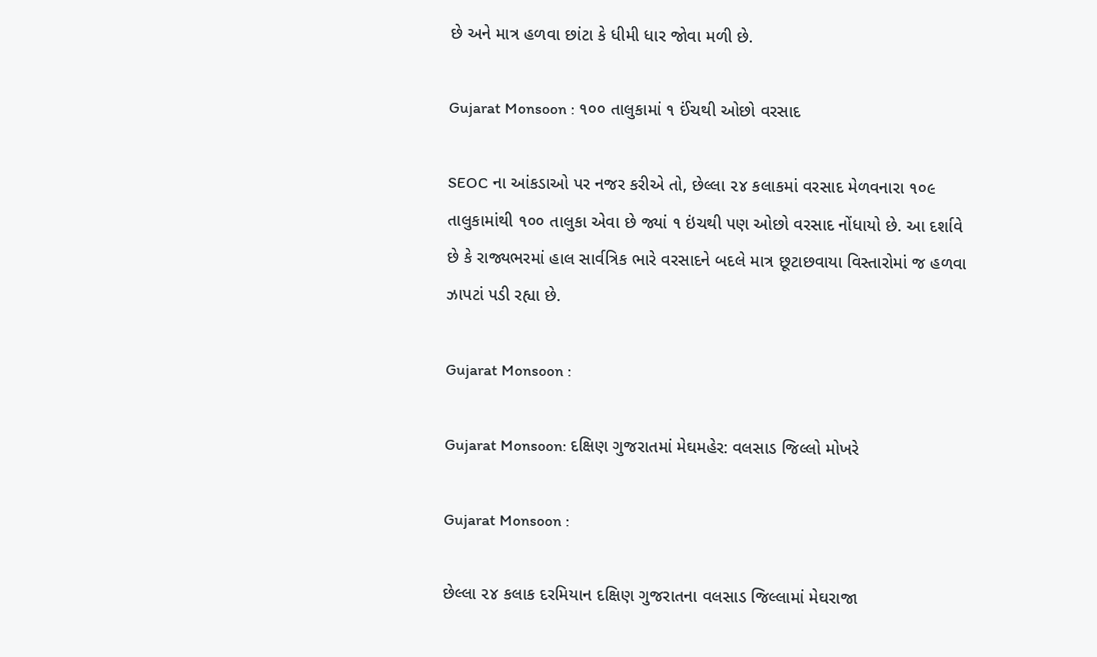છે અને માત્ર હળવા છાંટા કે ધીમી ધાર જોવા મળી છે.

Gujarat Monsoon : ૧૦૦ તાલુકામાં ૧ ઈંચથી ઓછો વરસાદ

SEOC ના આંકડાઓ પર નજર કરીએ તો, છેલ્લા ૨૪ કલાકમાં વરસાદ મેળવનારા ૧૦૯ તાલુકામાંથી ૧૦૦ તાલુકા એવા છે જ્યાં ૧ ઇંચથી પણ ઓછો વરસાદ નોંધાયો છે. આ દર્શાવે છે કે રાજ્યભરમાં હાલ સાર્વત્રિક ભારે વરસાદને બદલે માત્ર છૂટાછવાયા વિસ્તારોમાં જ હળવા ઝાપટાં પડી રહ્યા છે.

Gujarat Monsoon :

Gujarat Monsoon: દક્ષિણ ગુજરાતમાં મેઘમહેર: વલસાડ જિલ્લો મોખરે

Gujarat Monsoon :

છેલ્લા ૨૪ કલાક દરમિયાન દક્ષિણ ગુજરાતના વલસાડ જિલ્લામાં મેઘરાજા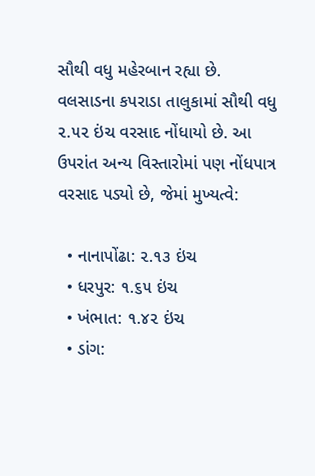સૌથી વધુ મહેરબાન રહ્યા છે. વલસાડના કપરાડા તાલુકામાં સૌથી વધુ ૨.૫૨ ઇંચ વરસાદ નોંધાયો છે. આ ઉપરાંત અન્ય વિસ્તારોમાં પણ નોંધપાત્ર વરસાદ પડ્યો છે, જેમાં મુખ્યત્વે:

  • નાનાપોંઢા: ૨.૧૩ ઇંચ
  • ધરપુર: ૧.૬૫ ઇંચ
  • ખંભાત: ૧.૪૨ ઇંચ
  • ડાંગ: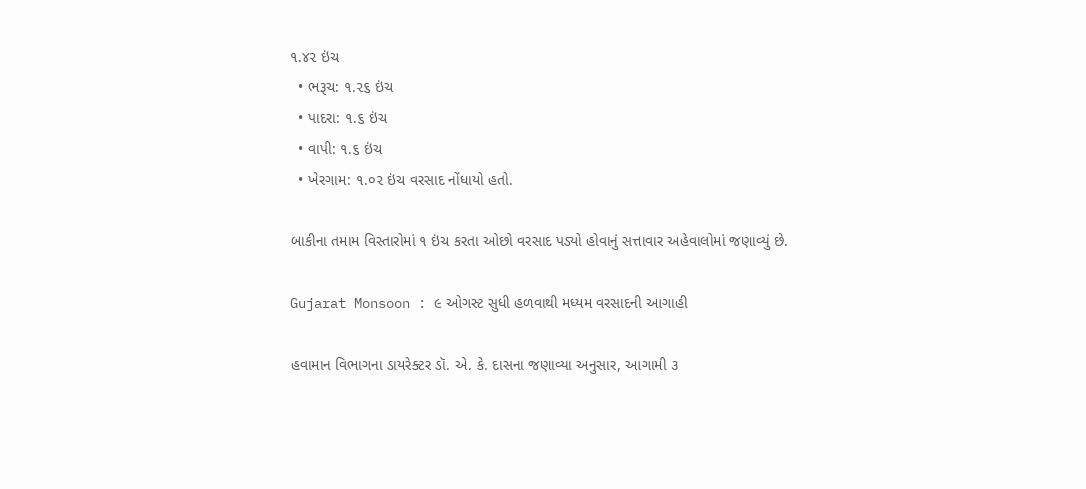૧.૪૨ ઇંચ
  • ભરૂચ: ૧.૨૬ ઇંચ
  • પાદરા: ૧.૬ ઇંચ
  • વાપી: ૧.૬ ઇંચ
  • ખેરગામ: ૧.૦૨ ઇંચ વરસાદ નોંધાયો હતો.

બાકીના તમામ વિસ્તારોમાં ૧ ઇંચ કરતા ઓછો વરસાદ પડ્યો હોવાનું સત્તાવાર અહેવાલોમાં જણાવ્યું છે.

Gujarat Monsoon : ૯ ઓગસ્ટ સુધી હળવાથી મધ્યમ વરસાદની આગાહી

હવામાન વિભાગના ડાયરેક્ટર ડૉ. એ. કે. દાસના જણાવ્યા અનુસાર, આગામી ૩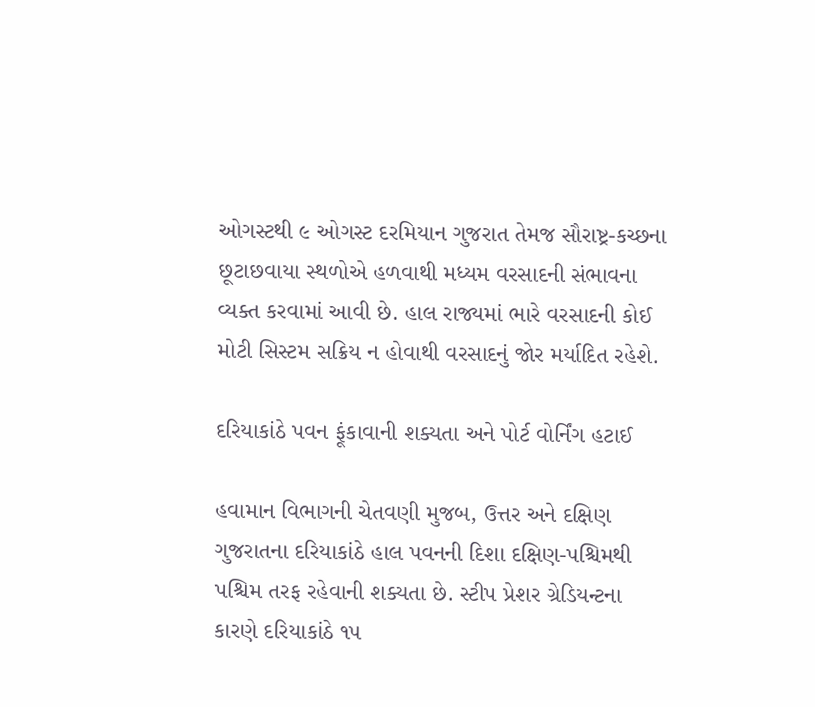ઓગસ્ટથી ૯ ઓગસ્ટ દરમિયાન ગુજરાત તેમજ સૌરાષ્ટ્ર-કચ્છના છૂટાછવાયા સ્થળોએ હળવાથી મધ્યમ વરસાદની સંભાવના વ્યક્ત કરવામાં આવી છે. હાલ રાજ્યમાં ભારે વરસાદની કોઈ મોટી સિસ્ટમ સક્રિય ન હોવાથી વરસાદનું જોર મર્યાદિત રહેશે.

દરિયાકાંઠે પવન ફૂંકાવાની શક્યતા અને પોર્ટ વોર્નિંગ હટાઈ

હવામાન વિભાગની ચેતવણી મુજબ, ઉત્તર અને દક્ષિણ ગુજરાતના દરિયાકાંઠે હાલ પવનની દિશા દક્ષિણ-પશ્ચિમથી પશ્ચિમ તરફ રહેવાની શક્યતા છે. સ્ટીપ પ્રેશર ગ્રેડિયન્ટના કારણે દરિયાકાંઠે ૧૫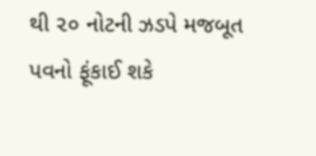થી ૨૦ નોટની ઝડપે મજબૂત પવનો ફૂંકાઈ શકે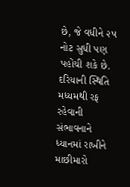છે, જે વધીને ૨૫ નોટ સુધી પણ પહોંચી શકે છે. દરિયાની સ્થિતિ મધ્યમથી રફ રહેવાની સંભાવનાને ધ્યાનમાં રાખીને માછીમારો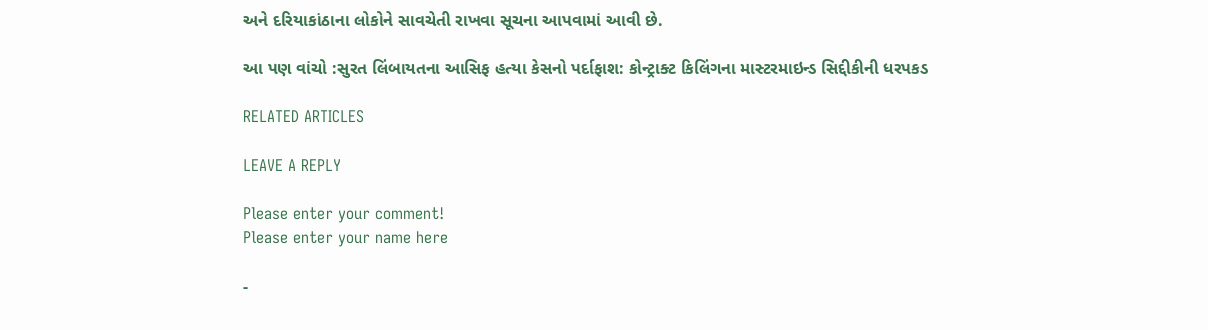અને દરિયાકાંઠાના લોકોને સાવચેતી રાખવા સૂચના આપવામાં આવી છે.

આ પણ વાંચો :સુરત લિંબાયતના આસિફ હત્યા કેસનો પર્દાફાશ: કોન્ટ્રાક્ટ કિલિંગના માસ્ટરમાઇન્ડ સિદ્દીકીની ધરપકડ

RELATED ARTICLES

LEAVE A REPLY

Please enter your comment!
Please enter your name here

-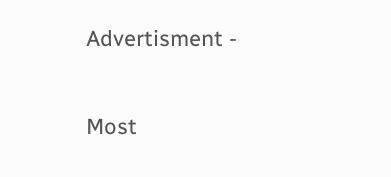Advertisment -

Most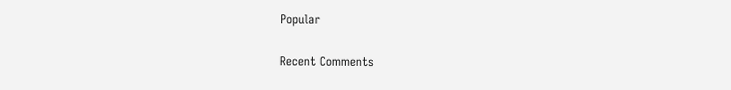Popular

Recent Comments